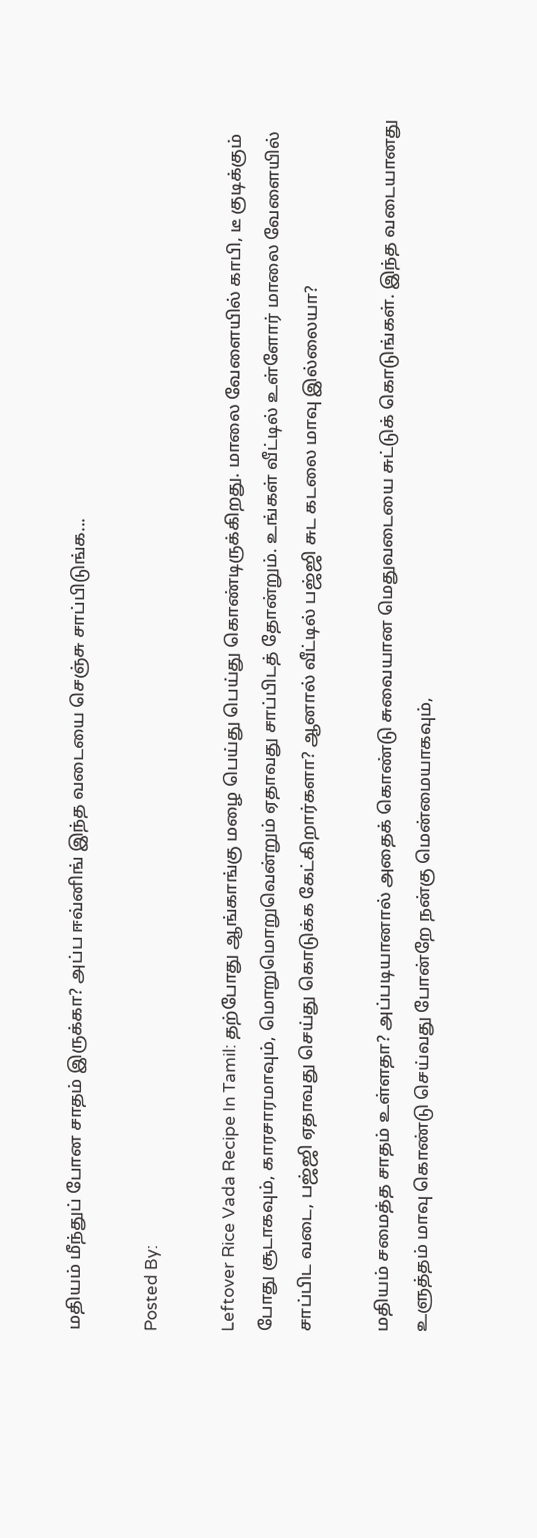மதியம் மீந்துப் போன சாதம் இருக்கா? அப்ப ஈவ்னிங் இந்த வடையை செஞ்சு சாப்பிடுங்க...

Posted By:

Leftover Rice Vada Recipe In Tamil: தற்போது ஆங்காங்கு மழை பெய்து பெய்து கொண்டிருக்கிறது. மாலை வேளையில் காபி, டீ குடிக்கும் போது சூடாகவும், காரசாரமாவும், மொறுமொறுவென்றும் ஏதாவது சாப்பிடத் தோன்றும். உங்கள் வீட்டில் உள்ளோர் மாலை வேளையில் சாப்பிட வடை, பஜ்ஜி ஏதாவது செய்து கொடுக்க கேட்கிறார்களா? ஆனால் வீட்டில் பஜ்ஜி சுட கடலை மாவு இல்லையா?

மதியம் சமைத்த சாதம் உள்ளதா? அப்படியானால் அதைக் கொண்டு சுவையான மெதுவடையை சுட்டுக் கொடுங்கள். இந்த வடையானது உளுத்தம் மாவு கொண்டு செய்வது போன்றே நன்கு மென்மையாகவும்,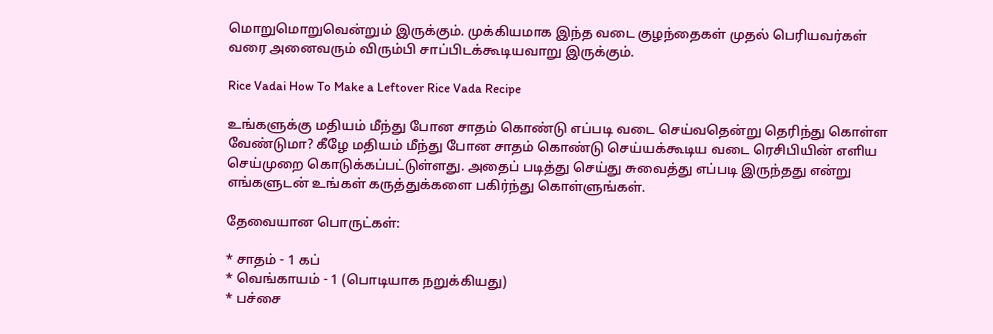மொறுமொறுவென்றும் இருக்கும். முக்கியமாக இந்த வடை குழந்தைகள் முதல் பெரியவர்கள் வரை அனைவரும் விரும்பி சாப்பிடக்கூடியவாறு இருக்கும்.

Rice Vadai How To Make a Leftover Rice Vada Recipe

உங்களுக்கு மதியம் மீந்து போன சாதம் கொண்டு எப்படி வடை செய்வதென்று தெரிந்து கொள்ள வேண்டுமா? கீழே மதியம் மீந்து போன சாதம் கொண்டு செய்யக்கூடிய வடை ரெசிபியின் எளிய செய்முறை கொடுக்கப்பட்டுள்ளது. அதைப் படித்து செய்து சுவைத்து எப்படி இருந்தது என்று எங்களுடன் உங்கள் கருத்துக்களை பகிர்ந்து கொள்ளுங்கள்.

தேவையான பொருட்கள்:

* சாதம் - 1 கப்
* வெங்காயம் - 1 (பொடியாக நறுக்கியது)
* பச்சை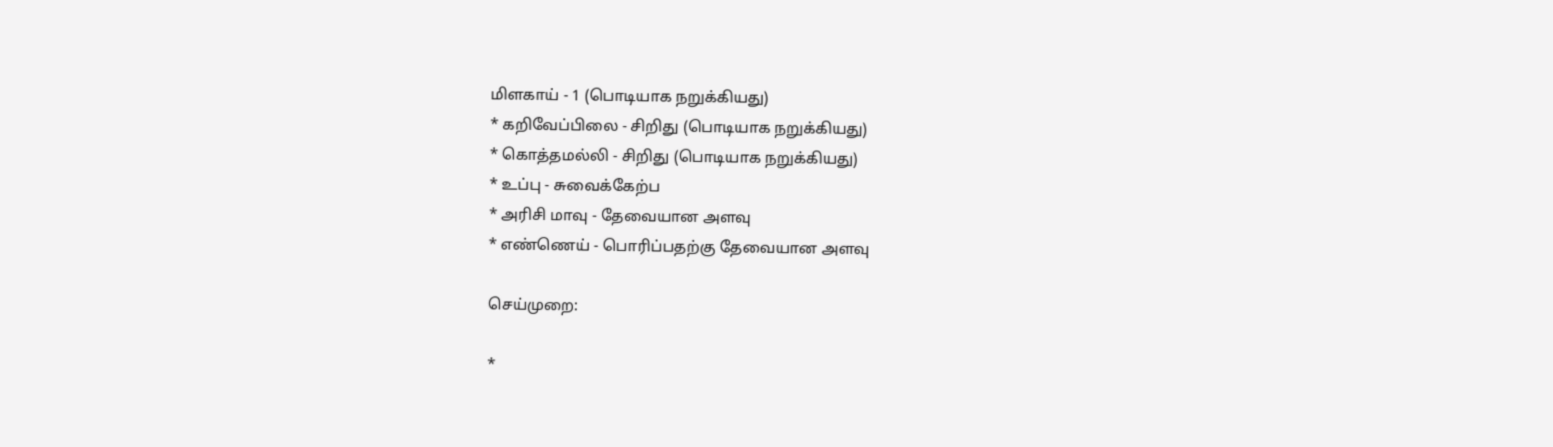மிளகாய் - 1 (பொடியாக நறுக்கியது)
* கறிவேப்பிலை - சிறிது (பொடியாக நறுக்கியது)
* கொத்தமல்லி - சிறிது (பொடியாக நறுக்கியது)
* உப்பு - சுவைக்கேற்ப
* அரிசி மாவு - தேவையான அளவு
* எண்ணெய் - பொரிப்பதற்கு தேவையான அளவு

செய்முறை:

*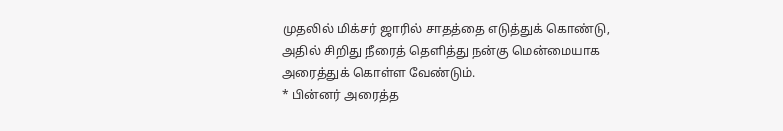முதலில் மிக்சர் ஜாரில் சாதத்தை எடுத்துக் கொண்டு, அதில் சிறிது நீரைத் தெளித்து நன்கு மென்மையாக அரைத்துக் கொள்ள வேண்டும்.
* பின்னர் அரைத்த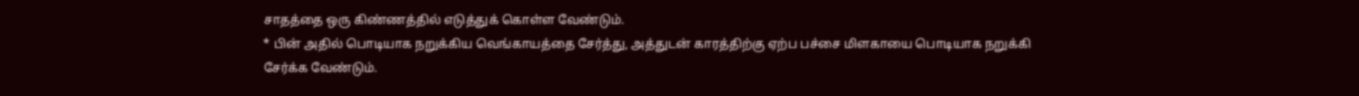சாதத்தை ஒரு கிண்ணத்தில் எடுத்துக் கொள்ள வேண்டும்.
* பின் அதில் பொடியாக நறுக்கிய வெங்காயத்தை சேர்த்து, அத்துடன் காரத்திற்கு ஏற்ப பச்சை மிளகாயை பொடியாக நறுக்கி சேர்க்க வேண்டும்.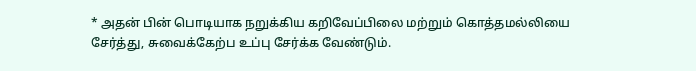* அதன் பின் பொடியாக நறுக்கிய கறிவேப்பிலை மற்றும் கொத்தமல்லியை சேர்த்து, சுவைக்கேற்ப உப்பு சேர்க்க வேண்டும்.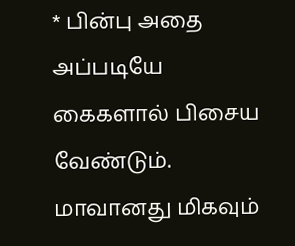* பின்பு அதை அப்படியே கைகளால் பிசைய வேண்டும். மாவானது மிகவும்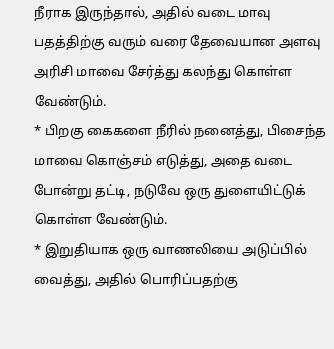நீராக இருந்தால், அதில் வடை மாவு பதத்திற்கு வரும் வரை தேவையான அளவு அரிசி மாவை சேர்த்து கலந்து கொள்ள வேண்டும்.
* பிறகு கைகளை நீரில் நனைத்து, பிசைந்த மாவை கொஞ்சம் எடுத்து, அதை வடை போன்று தட்டி, நடுவே ஒரு துளையிட்டுக் கொள்ள வேண்டும்.
* இறுதியாக ஒரு வாணலியை அடுப்பில் வைத்து, அதில் பொரிப்பதற்கு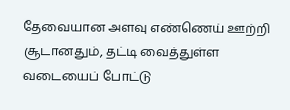தேவையான அளவு எண்ணெய் ஊற்றி சூடானதும், தட்டி வைத்துள்ள வடையைப் போட்டு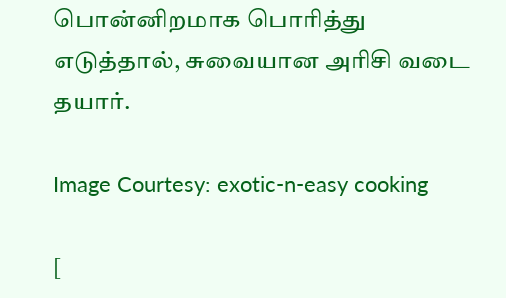பொன்னிறமாக பொரித்து எடுத்தால், சுவையான அரிசி வடை தயார்.

Image Courtesy: exotic-n-easy cooking

[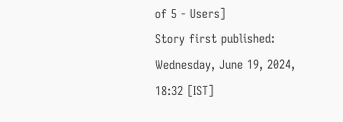of 5 - Users]
Story first published: Wednesday, June 19, 2024, 18:32 [IST]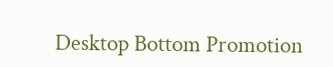Desktop Bottom Promotion